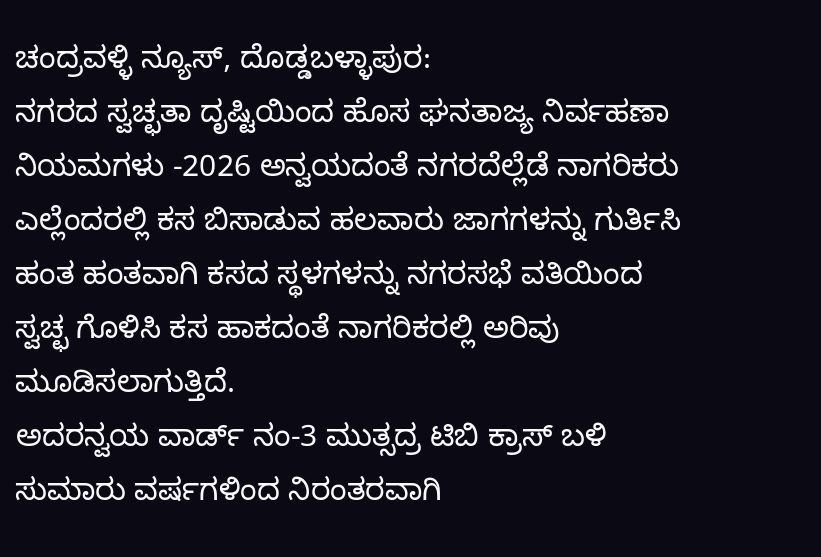ಚಂದ್ರವಳ್ಳಿ ನ್ಯೂಸ್, ದೊಡ್ಡಬಳ್ಳಾಪುರ:
ನಗರದ ಸ್ವಚ್ಛತಾ ದೃಷ್ಟಿಯಿಂದ ಹೊಸ ಘನತಾಜ್ಯ ನಿರ್ವಹಣಾ ನಿಯಮಗಳು -2026 ಅನ್ವಯದಂತೆ ನಗರದೆಲ್ಲೆಡೆ ನಾಗರಿಕರು ಎಲ್ಲೆಂದರಲ್ಲಿ ಕಸ ಬಿಸಾಡುವ ಹಲವಾರು ಜಾಗಗಳನ್ನು ಗುರ್ತಿಸಿ ಹಂತ ಹಂತವಾಗಿ ಕಸದ ಸ್ಥಳಗಳನ್ನು ನಗರಸಭೆ ವತಿಯಿಂದ ಸ್ವಚ್ಛ ಗೊಳಿಸಿ ಕಸ ಹಾಕದಂತೆ ನಾಗರಿಕರಲ್ಲಿ ಅರಿವು ಮೂಡಿಸಲಾಗುತ್ತಿದೆ.
ಅದರನ್ವಯ ವಾರ್ಡ್ ನಂ-3 ಮುತ್ಸದ್ರ ಟಿಬಿ ಕ್ರಾಸ್ ಬಳಿ ಸುಮಾರು ವರ್ಷಗಳಿಂದ ನಿರಂತರವಾಗಿ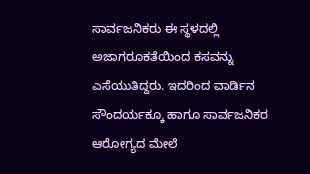ಸಾರ್ವಜನಿಕರು ಈ ಸ್ಥಳದಲ್ಲಿ ಅಜಾಗರೂಕತೆಯಿಂದ ಕಸವನ್ನು ಎಸೆಯುತಿದ್ದರು. ಇದರಿಂದ ವಾರ್ಡಿನ ಸೌಂದರ್ಯಕ್ಕೂ ಹಾಗೂ ಸಾರ್ವಜನಿಕರ ಆರೋಗ್ಯದ ಮೇಲೆ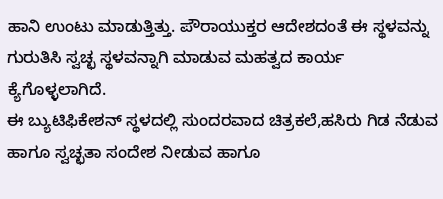ಹಾನಿ ಉಂಟು ಮಾಡುತ್ತಿತ್ತು. ಪೌರಾಯುಕ್ತರ ಆದೇಶದಂತೆ ಈ ಸ್ಥಳವನ್ನು ಗುರುತಿಸಿ ಸ್ವಚ್ಛ ಸ್ಥಳವನ್ನಾಗಿ ಮಾಡುವ ಮಹತ್ವದ ಕಾರ್ಯ ಕ್ಯೆಗೊಳ್ಳಲಾಗಿದೆ.
ಈ ಬ್ಯುಟಿಫಿಕೇಶನ್ ಸ್ಥಳದಲ್ಲಿ ಸುಂದರವಾದ ಚಿತ್ರಕಲೆ,ಹಸಿರು ಗಿಡ ನೆಡುವ ಹಾಗೂ ಸ್ವಚ್ಛತಾ ಸಂದೇಶ ನೀಡುವ ಹಾಗೂ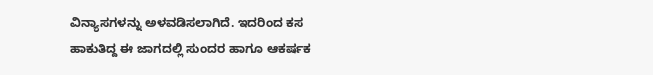ವಿನ್ಯಾಸಗಳನ್ನು ಅಳವಡಿಸಲಾಗಿದೆ. ಇದರಿಂದ ಕಸ ಹಾಕುತಿದ್ದ ಈ ಜಾಗದಲ್ಲಿ ಸುಂದರ ಹಾಗೂ ಆಕರ್ಷಕ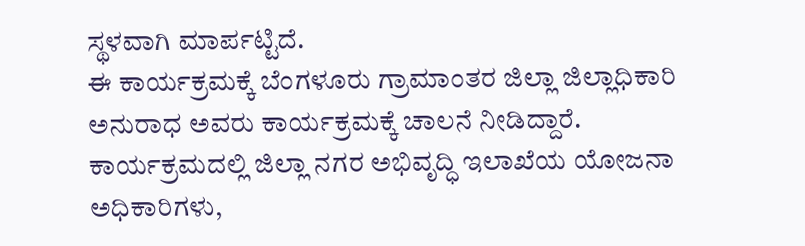ಸ್ಥಳವಾಗಿ ಮಾರ್ಪಟ್ಟಿದೆ.
ಈ ಕಾರ್ಯಕ್ರಮಕ್ಕೆ ಬೆಂಗಳೂರು ಗ್ರಾಮಾಂತರ ಜಿಲ್ಲಾ ಜಿಲ್ಲಾಧಿಕಾರಿ ಅನುರಾಧ ಅವರು ಕಾರ್ಯಕ್ರಮಕ್ಕೆ ಚಾಲನೆ ನೀಡಿದ್ದಾರೆ. ಕಾರ್ಯಕ್ರಮದಲ್ಲಿ ಜಿಲ್ಲಾ ನಗರ ಅಭಿವೃದ್ಧಿ ಇಲಾಖೆಯ ಯೋಜನಾ ಅಧಿಕಾರಿಗಳು,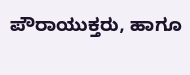ಪೌರಾಯುಕ್ತರು, ಹಾಗೂ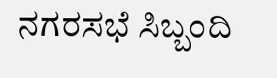ನಗರಸಭೆ ಸಿಬ್ಬಂದಿ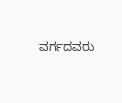ವರ್ಗದವರು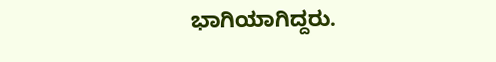ಭಾಗಿಯಾಗಿದ್ದರು.